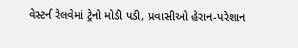વેસ્ટર્ન રેલવેમાં ટ્રેનો મોડી પડી, પ્રવાસીઓ હેરાન-પરેશાન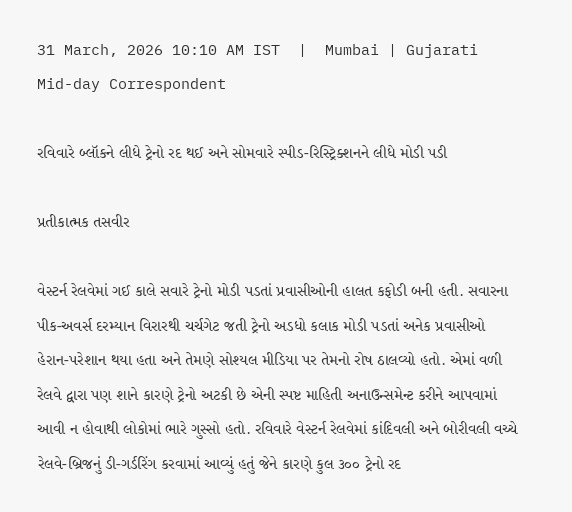31 March, 2026 10:10 AM IST  |  Mumbai | Gujarati Mid-day Correspondent

રવિવારે બ્લૉકને લીધે ટ્રેનો રદ થઈ અને સોમવારે સ્પીડ-રિસ્ટ્રિક્શનને લીધે મોડી પડી

પ્રતીકાત્મક તસવીર

વેસ્ટર્ન રેલવેમાં ગઈ કાલે સવારે ટ્રેનો મોડી પડતાં પ્રવાસીઓની હાલત કફોડી બની હતી. સવારના પીક-અવર્સ દરમ્યાન વિરારથી ચર્ચગેટ જતી ટ્રેનો અડધો કલાક મોડી પડતાં અનેક પ્રવાસીઓ હેરાન-પરેશાન થયા હતા અને તેમણે સોશ્યલ મીડિયા પર તેમનો રોષ ઠાલવ્યો હતો. એમાં વળી રેલવે દ્વારા પણ શાને કારણે ટ્રેનો અટકી છે એની સ્પષ્ટ માહિતી અનાઉન્સમેન્ટ કરીને આપવામાં આવી ન હોવાથી લોકોમાં ભારે ગુસ્સો હતો. રવિવારે વેસ્ટર્ન રેલવેમાં કાંદિવલી અને બોરીવલી વચ્ચે રેલવે-બ્રિજનું ડી-ગર્ડરિંગ કરવામાં આવ્યું હતું જેને કારણે કુલ ૩૦૦ ટ્રેનો રદ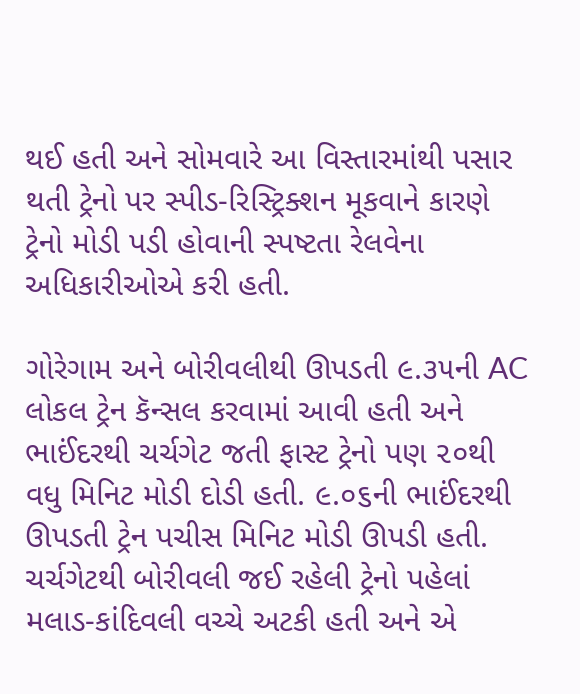થઈ હતી અને સોમવારે આ વિસ્તારમાંથી પસાર થતી ટ્રેનો પર સ્પીડ-રિસ્ટ્રિક્શન મૂકવાને કારણે ટ્રેનો મોડી પડી હોવાની સ્પષ્ટતા રેલવેના અધિકારીઓએ કરી હતી.

ગોરેગામ અને બોરીવલીથી ઊપડતી ૯.૩૫ની AC લોકલ ટ્રેન કૅન્સલ કરવામાં આવી હતી અને ભાઈંદરથી ચર્ચગેટ જતી ફાસ્ટ ટ્રેનો પણ ૨૦થી વધુ મિનિટ મોડી દોડી હતી. ૯.૦૬ની ભાઈંદરથી ઊપડતી ટ્રેન પચીસ મિનિટ મોડી ઊપડી હતી. ચર્ચગેટથી બોરીવલી જઈ રહેલી ટ્રેનો પહેલાં મલાડ-કાંદિવલી વચ્ચે અટકી હતી અને એ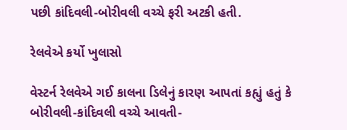પછી કાંદિવલી-બોરીવલી વચ્ચે ફરી અટકી હતી.

રેલવેએ કર્યો ખુલાસો

વેસ્ટર્ન રેલવેએ ગઈ કાલના ડિલેનું કારણ આપતાં કહ્યું હતું કે બોરીવલી-કાંદિવલી વચ્ચે આવતી-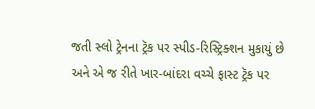જતી સ્લો ટ્રેનના ટ્રૅક પર સ્પીડ-રિસ્ટ્રિક્શન મુકાયું છે અને એ જ રીતે ખાર-બાંદરા વચ્ચે ફાસ્ટ ટ્રૅક પર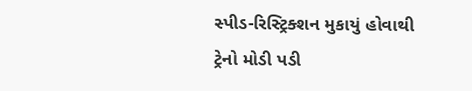સ્પીડ-રિસ્ટ્રિક્શન મુકાયું હોવાથી ટ્રેનો મોડી પડી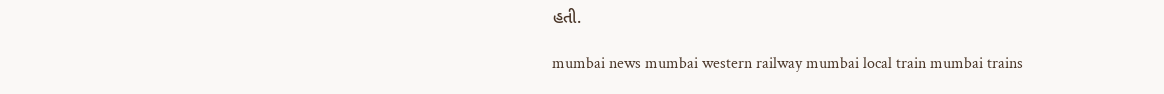હતી.

mumbai news mumbai western railway mumbai local train mumbai trains